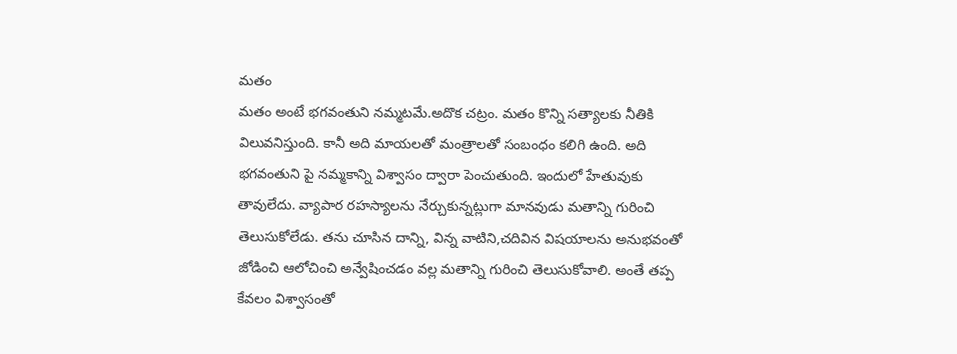మతం
మతం అంటే భగవంతుని నమ్మటమే.అదొక చట్రం. మతం కొన్ని సత్యాలకు నీతికి విలువనిస్తుంది. కానీ అది మాయలతో మంత్రాలతో సంబంధం కలిగి ఉంది. అది భగవంతుని పై నమ్మకాన్ని విశ్వాసం ద్వారా పెంచుతుంది. ఇందులో హేతువుకు తావులేదు. వ్యాపార రహస్యాలను నేర్చుకున్నట్లుగా మానవుడు మతాన్ని గురించి తెలుసుకోలేడు. తను చూసిన దాన్ని, విన్న వాటిని,చదివిన విషయాలను అనుభవంతో జోడించి ఆలోచించి అన్వేషించడం వల్ల మతాన్ని గురించి తెలుసుకోవాలి. అంతే తప్ప కేవలం విశ్వాసంతో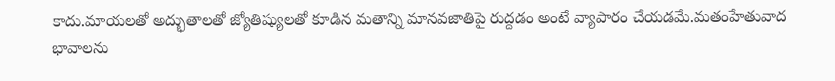కాదు.మాయలతో అద్భుతాలతో జ్యోతిష్యులతో కూడిన మతాన్ని మానవజాతిపై రుద్దడం అంటే వ్యాపారం చేయడమే.మతంహేతువాద భావాలను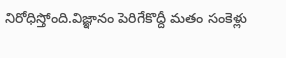నిరోధిస్తోంది.విజ్ఞానం పెరిగేకొద్దీ మతం సంకెళ్లు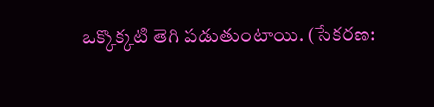ఒక్కొక్కటి తెగి పడుతుంటాయి. (సేకరణ: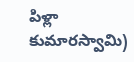పిళ్లా కుమారస్వామి)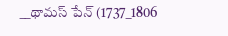__థామస్ పేన్ (1737_1806